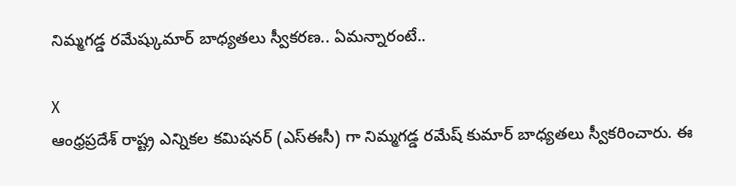నిమ్మగడ్డ రమేష్కుమార్ బాధ్యతలు స్వీకరణ.. ఏమన్నారంటే..

X
ఆంధ్రప్రదేశ్ రాష్ట్ర ఎన్నికల కమిషనర్ (ఎస్ఈసీ) గా నిమ్మగడ్డ రమేష్ కుమార్ బాధ్యతలు స్వీకరించారు. ఈ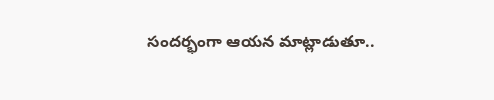సందర్భంగా ఆయన మాట్లాడుతూ..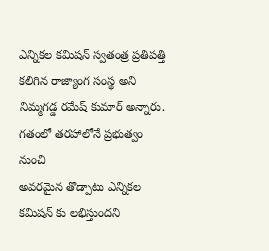ఎన్నికల కమిషన్ స్వతంత్ర ప్రతిపత్తి కలిగిన రాజ్యాంగ సంస్థ అని నిమ్మగడ్డ రమేష్ కుమార్ అన్నారు. గతంలో తరహాలోనే ప్రభుత్వం నుంచి
అవరమైన తొడ్పాటు ఎన్నికల కమిషన్ కు లభిస్తుందని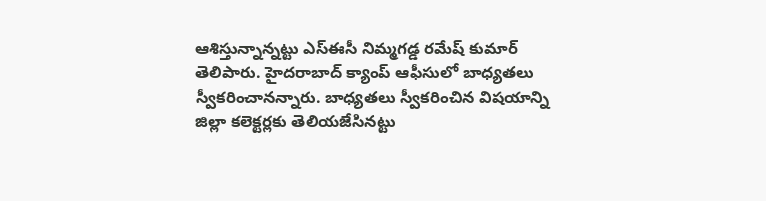ఆశిస్తున్నాన్నట్టు ఎస్ఈసీ నిమ్మగడ్డ రమేష్ కుమార్ తెలిపారు. హైదరాబాద్ క్యాంప్ ఆఫీసులో బాధ్యతలు స్వీకరించానన్నారు. బాధ్యతలు స్వీకరించిన విషయాన్ని జిల్లా కలెక్టర్లకు తెలియజేసినట్టు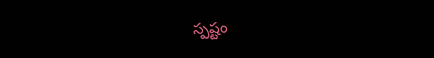స్పష్టం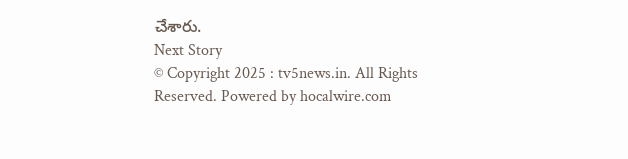చేశారు.
Next Story
© Copyright 2025 : tv5news.in. All Rights Reserved. Powered by hocalwire.com